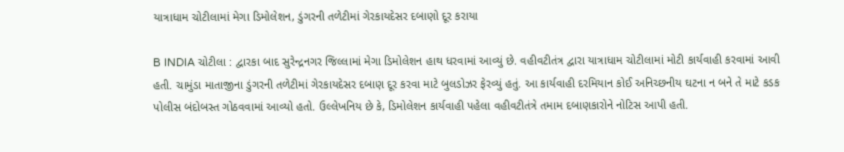યાત્રાધામ ચોટીલામાં મેગા ડિમોલેશન, ડુંગરની તળેટીમાં ગેરકાયદેસર દબાણો દૂર કરાયા

B INDIA ચોટીલા : દ્વારકા બાદ સુરેન્દ્રનગર જિલ્લામાં મેગા ડિમોલેશન હાથ ધરવામાં આવ્યું છે. વહીવટીતંત્ર દ્વારા યાત્રાધામ ચોટીલામાં મોટી કાર્યવાહી કરવામાં આવી હતી. ચામુંડા માતાજીના ડુંગરની તળેટીમાં ગેરકાયદેસર દબાણ દૂર કરવા માટે બુલડોઝર ફેરવ્યું હતું. આ કાર્યવાહી દરમિયાન કોઈ અનિચ્છનીય ઘટના ન બને તે માટે કડક પોલીસ બંદોબસ્ત ગોઠવવામાં આવ્યો હતો. ઉલ્લેખનિય છે કે, ડિમોલેશન કાર્યવાહી પહેલા વહીવટીતંત્રે તમામ દબાણકારોને નોટિસ આપી હતી.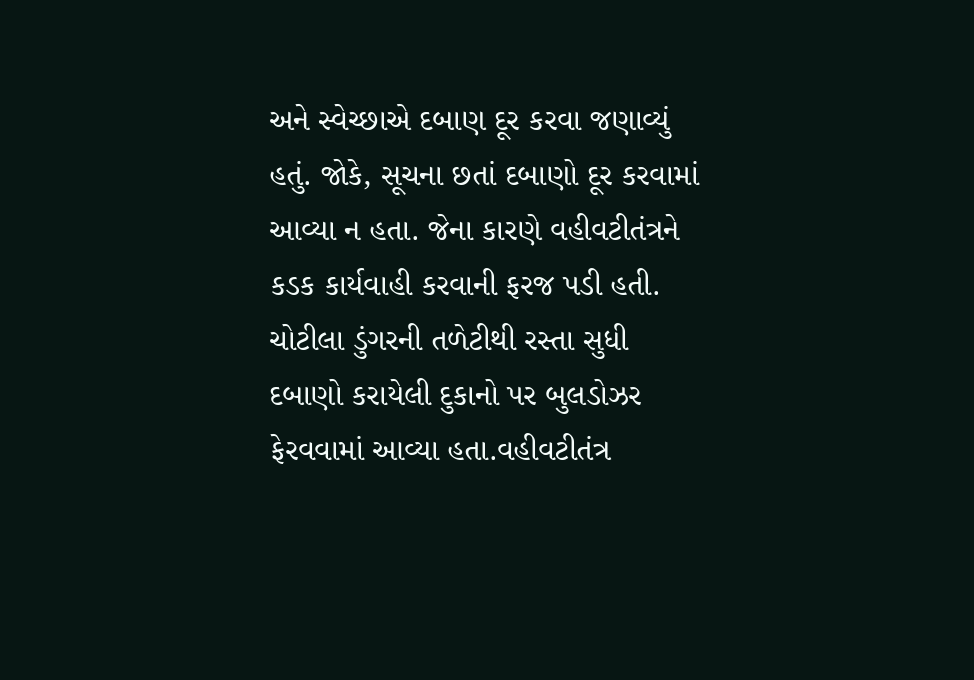અને સ્વેચ્છાએ દબાણ દૂર કરવા જણાવ્યું હતું. જોકે, સૂચના છતાં દબાણો દૂર કરવામાં આવ્યા ન હતા. જેના કારણે વહીવટીતંત્રને કડક કાર્યવાહી કરવાની ફરજ પડી હતી. ચોટીલા ડુંગરની તળેટીથી રસ્તા સુધી દબાણો કરાયેલી દુકાનો પર બુલડોઝર ફેરવવામાં આવ્યા હતા.વહીવટીતંત્ર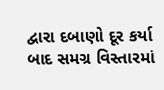દ્વારા દબાણો દૂર કર્યા બાદ સમગ્ર વિસ્તારમાં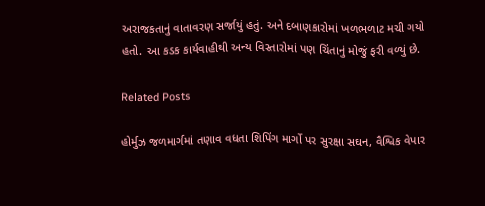અરાજકતાનું વાતાવરણ સર્જાયું હતું. અને દબાણકારોમાં ખળભળાટ મચી ગયો હતો. આ કડક કાર્યવાહીથી અન્ય વિસ્તારોમાં પણ ચિંતાનું મોજું ફરી વળ્યું છે.

Related Posts

હોર્મુઝ જળમાર્ગમાં તણાવ વધતા શિપિંગ માર્ગો પર સુરક્ષા સઘન, વૈશ્વિક વેપાર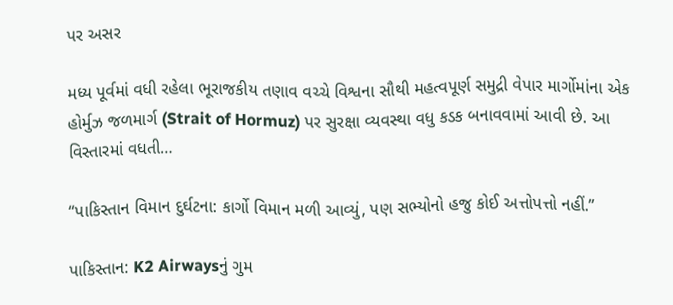પર અસર

મધ્ય પૂર્વમાં વધી રહેલા ભૂરાજકીય તણાવ વચ્ચે વિશ્વના સૌથી મહત્વપૂર્ણ સમુદ્રી વેપાર માર્ગોમાંના એક હોર્મુઝ જળમાર્ગ (Strait of Hormuz) પર સુરક્ષા વ્યવસ્થા વધુ કડક બનાવવામાં આવી છે. આ વિસ્તારમાં વધતી…

“પાકિસ્તાન વિમાન દુર્ઘટના: કાર્ગો વિમાન મળી આવ્યું, પણ સભ્યોનો હજુ કોઈ અત્તોપત્તો નહીં.”

પાકિસ્તાન: K2 Airwaysનું ગુમ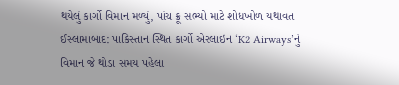થયેલું કાર્ગો વિમાન મળ્યું, પાંચ ક્રૂ સભ્યો માટે શોધખોળ યથાવત ઈસ્લામાબાદ: પાકિસ્તાન સ્થિત કાર્ગો એરલાઇન ‘K2 Airways’નું વિમાન જે થોડા સમય પહેલા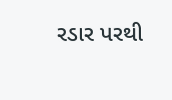રડાર પરથી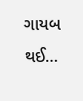ગાયબ થઈ…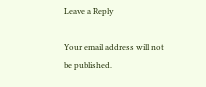Leave a Reply

Your email address will not be published.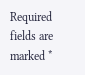Required fields are marked *